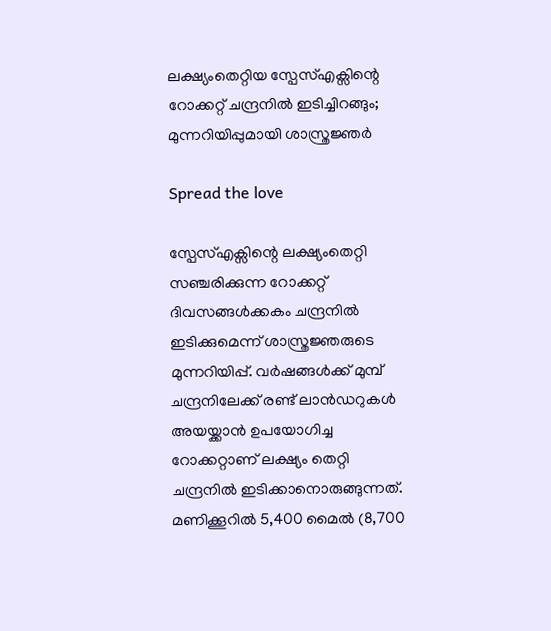ലക്ഷ്യംതെറ്റിയ സ്പേസ്എക്സിന്റെ റോക്കറ്റ് ചന്ദ്രനില്‍ ഇടിച്ചിറങ്ങും; മുന്നറിയിപ്പുമായി ശാസ്ത്രജ്ഞര്‍

Spread the love

സ്പേസ്എക്സിന്റെ ലക്ഷ്യംതെറ്റി സഞ്ചരിക്കുന്ന റോക്കറ്റ് ദിവസങ്ങള്‍ക്കകം ചന്ദ്രനില്‍ ഇടിക്കുമെന്ന് ശാസ്ത്രജ്ഞരുടെ മുന്നറിയിപ്പ്. വര്‍ഷങ്ങള്‍ക്ക് മുമ്പ് ചന്ദ്രനിലേക്ക് രണ്ട് ലാന്‍ഡറുകള്‍ അയയ്ക്കാന്‍ ഉപയോഗിച്ച റോക്കറ്റാണ് ലക്ഷ്യം തെറ്റി ചന്ദ്രനില്‍ ഇടിക്കാനൊരുങ്ങുന്നത്. മണിക്കൂറില്‍ 5,400 മൈല്‍ (8,700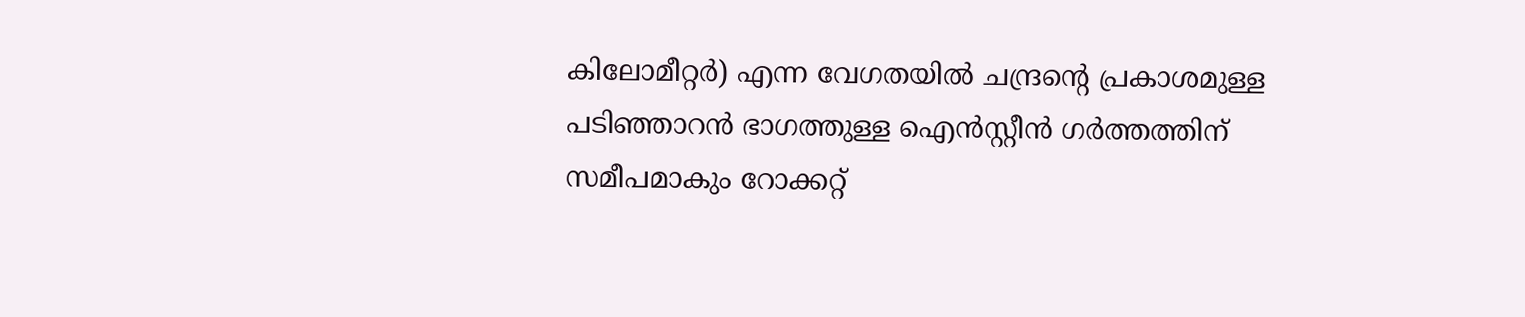കിലോമീറ്റര്‍) എന്ന വേഗതയില്‍ ചന്ദ്രന്റെ പ്രകാശമുള്ള പടിഞ്ഞാറന്‍ ഭാഗത്തുള്ള ഐന്‍സ്റ്റീന്‍ ഗര്‍ത്തത്തിന് സമീപമാകും റോക്കറ്റ്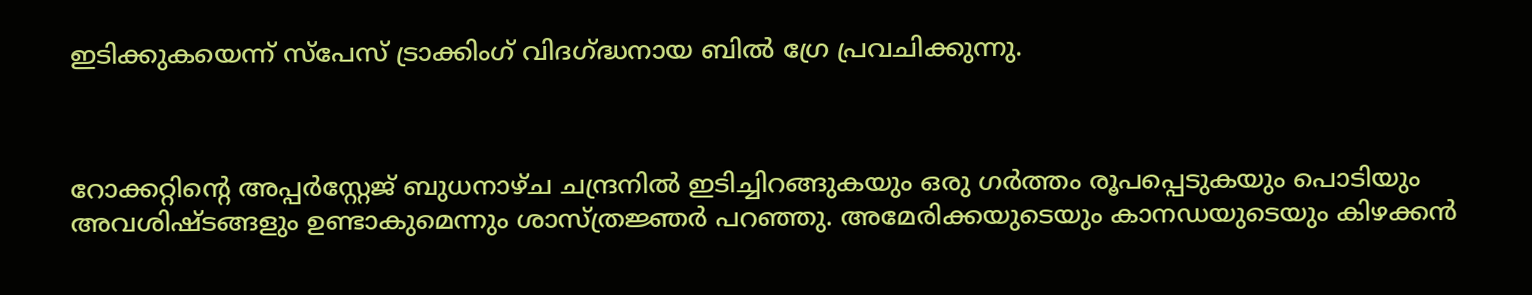ഇടിക്കുകയെന്ന് സ്പേസ് ട്രാക്കിംഗ് വിദഗ്ദ്ധനായ ബില്‍ ഗ്രേ പ്രവചിക്കുന്നു.



റോക്കറ്റിന്റെ അപ്പര്‍സ്റ്റേജ് ബുധനാഴ്ച ചന്ദ്രനില്‍ ഇടിച്ചിറങ്ങുകയും ഒരു ഗര്‍ത്തം രൂപപ്പെടുകയും പൊടിയും അവശിഷ്ടങ്ങളും ഉണ്ടാകുമെന്നും ശാസ്ത്രജ്ഞര്‍ പറഞ്ഞു. അമേരിക്കയുടെയും കാനഡയുടെയും കിഴക്കന്‍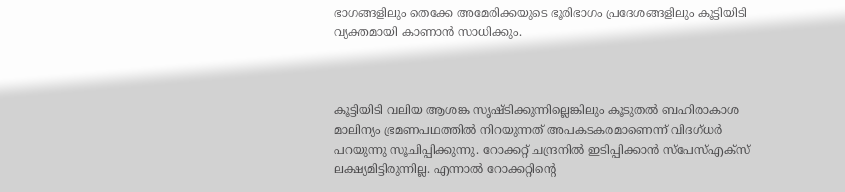ഭാഗങ്ങളിലും തെക്കേ അമേരിക്കയുടെ ഭൂരിഭാഗം പ്രദേശങ്ങളിലും കൂട്ടിയിടി വ്യക്തമായി കാണാന്‍ സാധിക്കും.



കൂട്ടിയിടി വലിയ ആശങ്ക സൃഷ്ടിക്കുന്നില്ലെങ്കിലും കൂടുതല്‍ ബഹിരാകാശ മാലിന്യം ഭ്രമണപഥത്തില്‍ നിറയുന്നത് അപകടകരമാണെന്ന് വിദഗ്ധര്‍ പറയുന്നു സൂചിപ്പിക്കുന്നു. റോക്കറ്റ് ചന്ദ്രനില്‍ ഇടിപ്പിക്കാന്‍ സ്പേസ്എക്സ് ലക്ഷ്യമിട്ടിരുന്നില്ല. എന്നാല്‍ റോക്കറ്റിന്റെ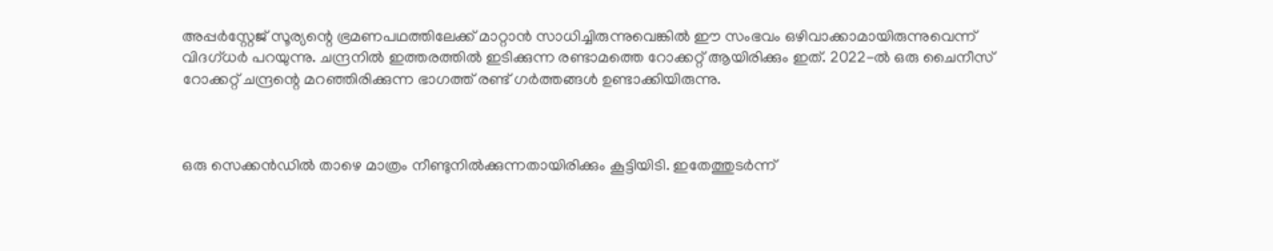അപ്പര്‍സ്റ്റേജ് സൂര്യന്റെ ഭ്രമണപഥത്തിലേക്ക് മാറ്റാന്‍ സാധിച്ചിരുന്നുവെങ്കില്‍ ഈ സംഭവം ഒഴിവാക്കാമായിരുന്നുവെന്ന് വിദഗ്ധര്‍ പറയുന്നു. ചന്ദ്രനില്‍ ഇത്തരത്തില്‍ ഇടിക്കുന്ന രണ്ടാമത്തെ റോക്കറ്റ് ആയിരിക്കും ഇത്. 2022-ല്‍ ഒരു ചൈനീസ് റോക്കറ്റ് ചന്ദ്രന്റെ മറഞ്ഞിരിക്കുന്ന ഭാഗത്ത് രണ്ട് ഗര്‍ത്തങ്ങള്‍ ഉണ്ടാക്കിയിരുന്നു.



ഒരു സെക്കന്‍ഡില്‍ താഴെ മാത്രം നീണ്ടുനില്‍ക്കുന്നതായിരിക്കും കൂട്ടിയിടി. ഇതേത്തുടര്‍ന്ന്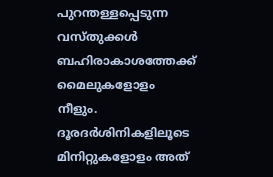പുറന്തള്ളപ്പെടുന്ന വസ്തുക്കള്‍ ബഹിരാകാശത്തേക്ക് മൈലുകളോളം നീളും. ദൂരദര്‍ശിനികളിലൂടെ മിനിറ്റുകളോളം അത്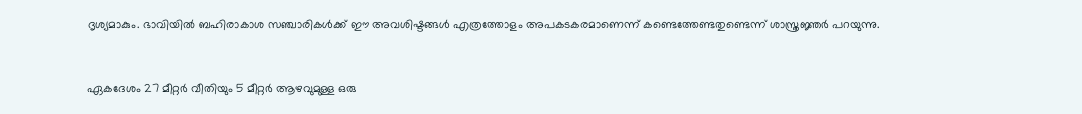ദൃശ്യമാകും. ഭാവിയില്‍ ബഹിരാകാശ സഞ്ചാരികള്‍ക്ക് ഈ അവശിഷ്ടങ്ങള്‍ എത്രത്തോളം അപകടകരമാണെന്ന് കണ്ടെത്തേണ്ടതുണ്ടെന്ന് ശാസ്ത്രജ്ഞര്‍ പറയുന്നു.



ഏകദേശം 27 മീറ്റര്‍ വീതിയും 5 മീറ്റര്‍ ആഴവുമുള്ള ഒരു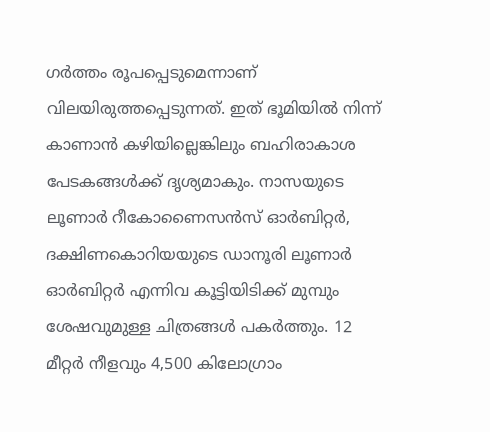ഗര്‍ത്തം രൂപപ്പെടുമെന്നാണ് വിലയിരുത്തപ്പെടുന്നത്. ഇത് ഭൂമിയില്‍ നിന്ന് കാണാന്‍ കഴിയില്ലെങ്കിലും ബഹിരാകാശ പേടകങ്ങള്‍ക്ക് ദൃശ്യമാകും. നാസയുടെ ലൂണാര്‍ റീകോണൈസന്‍സ് ഓര്‍ബിറ്റര്‍, ദക്ഷിണകൊറിയയുടെ ഡാനൂരി ലൂണാര്‍ ഓര്‍ബിറ്റര്‍ എന്നിവ കൂട്ടിയിടിക്ക് മുമ്പും ശേഷവുമുള്ള ചിത്രങ്ങള്‍ പകര്‍ത്തും. 12 മീറ്റര്‍ നീളവും 4,500 കിലോഗ്രാം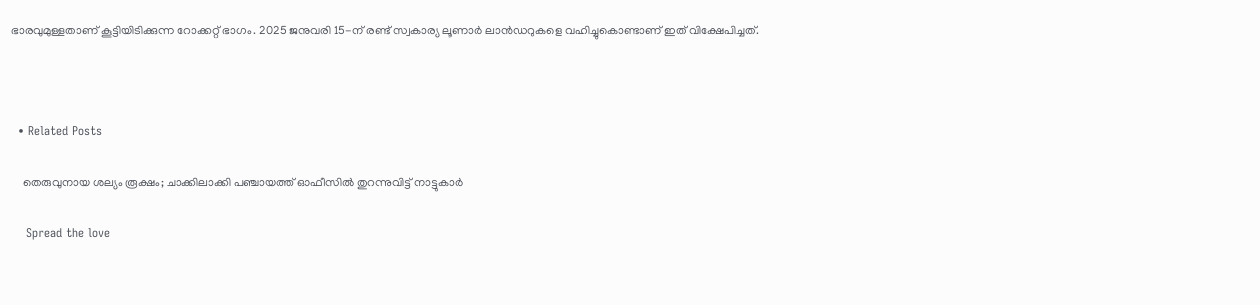ഭാരവുമുള്ളതാണ് കൂട്ടിയിടിക്കുന്ന റോക്കറ്റ് ഭാഗം. 2025 ജനുവരി 15-ന് രണ്ട് സ്വകാര്യ ലൂണാര്‍ ലാന്‍ഡറുകളെ വഹിച്ചുകൊണ്ടാണ് ഇത് വിക്ഷേപിച്ചത്.



  • Related Posts

    തെരുവുനായ ശല്യം രൂക്ഷം; ചാക്കിലാക്കി പഞ്ചായത്ത് ഓഫീസിൽ തുറന്നുവിട്ട് നാട്ടുകാർ

    Spread the love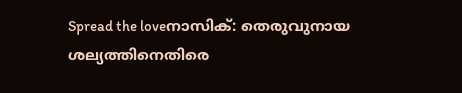Spread the loveനാസിക്: തെരുവുനായ ശല്യത്തിനെതിരെ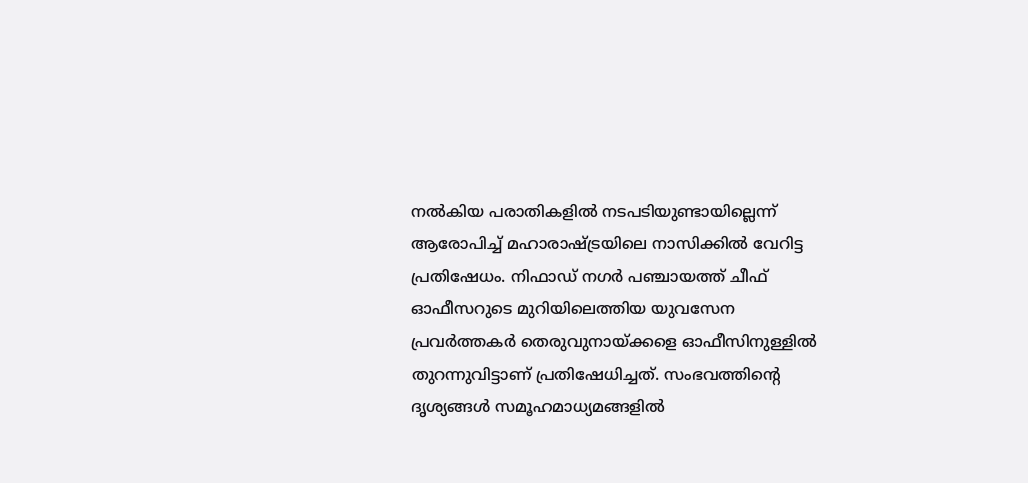നൽകിയ പരാതികളിൽ നടപടിയുണ്ടായില്ലെന്ന് ആരോപിച്ച് മഹാരാഷ്ട്രയിലെ നാസിക്കിൽ വേറിട്ട പ്രതിഷേധം. നിഫാഡ് നഗർ പഞ്ചായത്ത് ചീഫ് ഓഫീസറുടെ മുറിയിലെത്തിയ യുവസേന പ്രവർത്തകർ തെരുവുനായ്ക്കളെ ഓഫീസിനുള്ളിൽ തുറന്നുവിട്ടാണ് പ്രതിഷേധിച്ചത്. സംഭവത്തിന്റെ ദൃശ്യങ്ങൾ സമൂഹമാധ്യമങ്ങളിൽ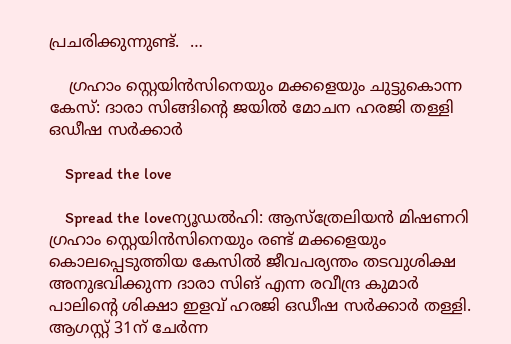പ്രചരിക്കുന്നുണ്ട്.  …

    ഗ്രഹാം സ്റ്റെയിൻസിനെയും മക്കളെയും ചുട്ടുകൊന്ന കേസ്: ദാരാ സിങ്ങിന്റെ ജയിൽ മോചന ഹരജി തള്ളി ഒഡീഷ സർക്കാർ

    Spread the love

    Spread the loveന്യൂഡൽഹി: ആസ്ത്രേലിയൻ മിഷണറി ഗ്രഹാം സ്റ്റെയിൻസിനെയും രണ്ട് മക്കളെയും കൊലപ്പെടുത്തിയ കേസിൽ ജീവപര്യന്തം തടവുശിക്ഷ അനുഭവിക്കുന്ന ദാരാ സിങ് എന്ന രവീന്ദ്ര കുമാർ പാലിന്റെ ശിക്ഷാ ഇളവ് ഹരജി ഒഡീഷ സർക്കാർ തള്ളി. ആഗസ്റ്റ് 31ന് ചേർന്ന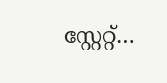സ്റ്റേറ്റ്…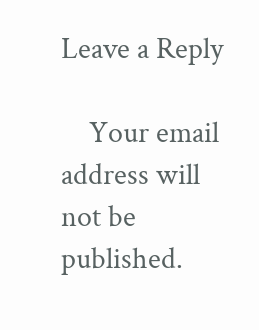Leave a Reply

    Your email address will not be published.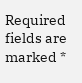Required fields are marked *